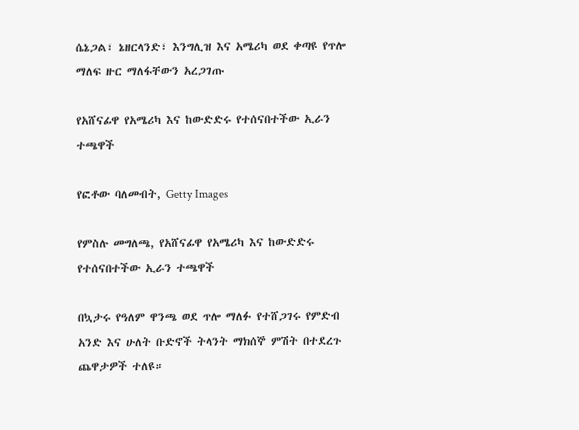ሴኔጋል፣ ኔዘርላንድ፣ እንግሊዝ እና አሜሪካ ወደ ቀጣዩ የጥሎ ማለፍ ዙር ማለፋቸውን አረጋገጡ

የአሸናፊዋ የአሜሪካ እና ከውድድሩ የተሰናበተችው ኢራን ተጫዋች

የፎቶው ባለመብት, Getty Images

የምስሉ መግለጫ, የአሸናፊዋ የአሜሪካ እና ከውድድሩ የተሰናበተችው ኢራን ተጫዋች

በኳታሩ የዓለም ዋንጫ ወደ ጥሎ ማለፉ የተሸጋገሩ የምድብ አንድ እና ሁለት ቡድኖች ትላንት ማክሰኞ ምሽት በተደረጉ ጨዋታዎች ተለዩ።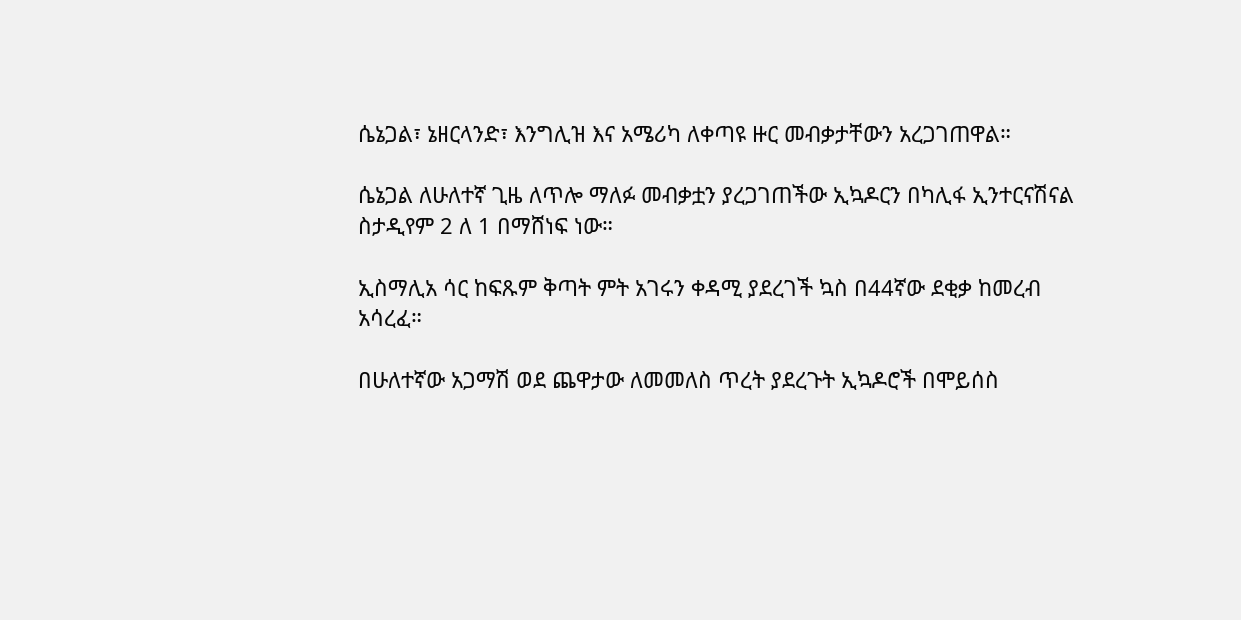ሴኔጋል፣ ኔዘርላንድ፣ እንግሊዝ እና አሜሪካ ለቀጣዩ ዙር መብቃታቸውን አረጋገጠዋል።

ሴኔጋል ለሁለተኛ ጊዜ ለጥሎ ማለፉ መብቃቷን ያረጋገጠችው ኢኳዶርን በካሊፋ ኢንተርናሽናል ስታዲየም 2 ለ 1 በማሸነፍ ነው።

ኢስማሊአ ሳር ከፍጹም ቅጣት ምት አገሩን ቀዳሚ ያደረገች ኳስ በ44ኛው ደቂቃ ከመረብ አሳረፈ።

በሁለተኛው አጋማሽ ወደ ጨዋታው ለመመለስ ጥረት ያደረጉት ኢኳዶሮች በሞይሰስ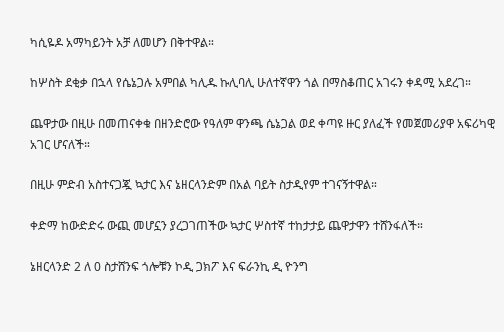ካሲዬዶ አማካይንት አቻ ለመሆን በቅተዋል።

ከሦስት ደቂቃ በኋላ የሴኔጋሉ አምበል ካሊዱ ኩሊባሊ ሁለተኛዋን ጎል በማስቆጠር አገሩን ቀዳሚ አደረገ።

ጨዋታው በዚሁ በመጠናቀቁ በዘንድሮው የዓለም ዋንጫ ሴኔጋል ወደ ቀጣዩ ዙር ያለፈች የመጀመሪያዋ አፍሪካዊ አገር ሆናለች።

በዚሁ ምድብ አስተናጋጇ ኳታር እና ኔዘርላንድም በአል ባይት ስታዲየም ተገናኝተዋል።

ቀድማ ከውድድሩ ውጪ መሆኗን ያረጋገጠችው ኳታር ሦስተኛ ተከታታይ ጨዋታዋን ተሸንፋለች።

ኔዘርላንድ 2 ለ 0 ስታሸንፍ ጎሎቹን ኮዲ ጋክፖ እና ፍራንኪ ዲ ዮንግ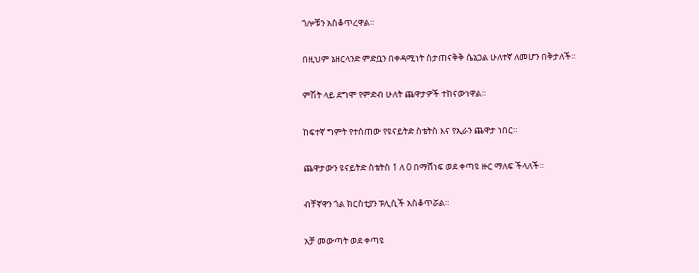ጎሎቹን አስቆጥረዋል።

በዚህም ኔዘርላንድ ምድቧን በቀዳሚነት ስታጠናቅቅ ሴኔጋል ሁለተኛ ለመሆን በቅታለች።

ምሽት ላይ ደግሞ የምድብ ሁለት ጨዋታዎች ተከናውነዋል።

ከፍተኛ ግምት የተሰጠው የዩናይትድ ስቴትስ እና የኢራን ጨዋታ ነበር።

ጨዋታውን ዩናይትድ ስቴትስ 1 ለ 0 በማሸነፍ ወደ ቀጣዩ ዙር ማለፍ ችላለች።

ብቸኛዋን ጎል ክርስቲያን ፑሊሲች አስቆጥሯል።

አቻ መውጣት ወደ ቀጣዩ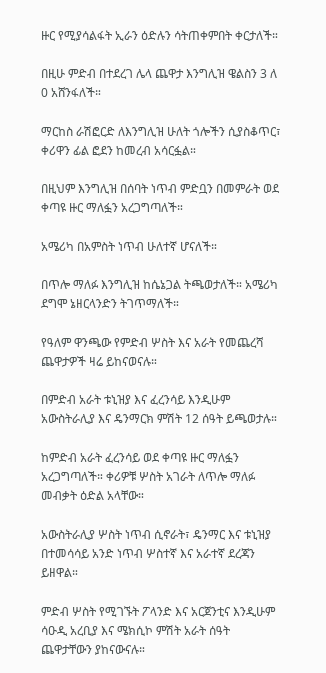ዙር የሚያሳልፋት ኢራን ዕድሉን ሳትጠቀምበት ቀርታለች።

በዚሁ ምድብ በተደረገ ሌላ ጨዋታ እንግሊዝ ዌልስን 3 ለ 0 አሸንፋለች።

ማርከስ ራሽፎርድ ለእንግሊዝ ሁለት ጎሎችን ሲያስቆጥር፣ ቀሪዋን ፊል ፎደን ከመረብ አሳርፏል።

በዚህም እንግሊዝ በሰባት ነጥብ ምድቧን በመምራት ወደ ቀጣዩ ዙር ማለፏን አረጋግጣለች።

አሜሪካ በአምስት ነጥብ ሁለተኛ ሆናለች።

በጥሎ ማለፉ እንግሊዝ ከሴኔጋል ትጫወታለች። አሜሪካ ደግሞ ኔዘርላንድን ትገጥማለች።

የዓለም ዋንጫው የምድብ ሦስት እና አራት የመጨረሻ ጨዋታዎች ዛሬ ይከናወናሉ።

በምድብ አራት ቱኒዝያ እና ፈረንሳይ እንዲሁም አውስትራሊያ እና ዴንማርክ ምሽት 12 ሰዓት ይጫወታሉ።

ከምድብ አራት ፈረንሳይ ወደ ቀጣዩ ዙር ማለፏን አረጋግጣለች። ቀሪዎቹ ሦስት አገራት ለጥሎ ማለፉ መብቃት ዕድል አላቸው።

አውስትራሊያ ሦስት ነጥብ ሲኖራት፣ ዴንማር እና ቱኒዝያ በተመሳሳይ አንድ ነጥብ ሦስተኛ እና አራተኛ ደረጃን ይዘዋል።

ምድብ ሦስት የሚገኙት ፖላንድ እና አርጀንቲና እንዲሁም ሳዑዲ አረቢያ እና ሜክሲኮ ምሽት አራት ሰዓት ጨዋታቸውን ያከናውናሉ።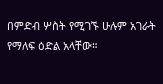በምድብ ሦስት የሚገኙ ሁሉም አገራት የማለፍ ዕድል አላቸው።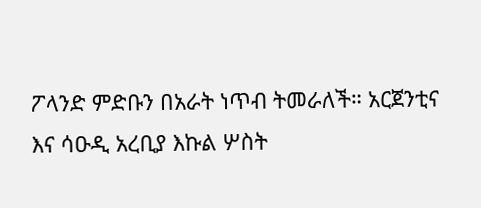ፖላንድ ምድቡን በአራት ነጥብ ትመራለች። አርጀንቲና እና ሳዑዲ አረቢያ እኩል ሦስት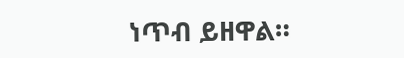ነጥብ ይዘዋል።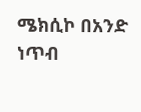ሜክሲኮ በአንድ ነጥብ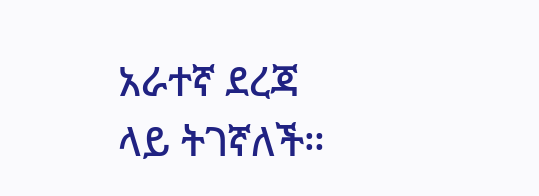አራተኛ ደረጃ ላይ ትገኛለች።